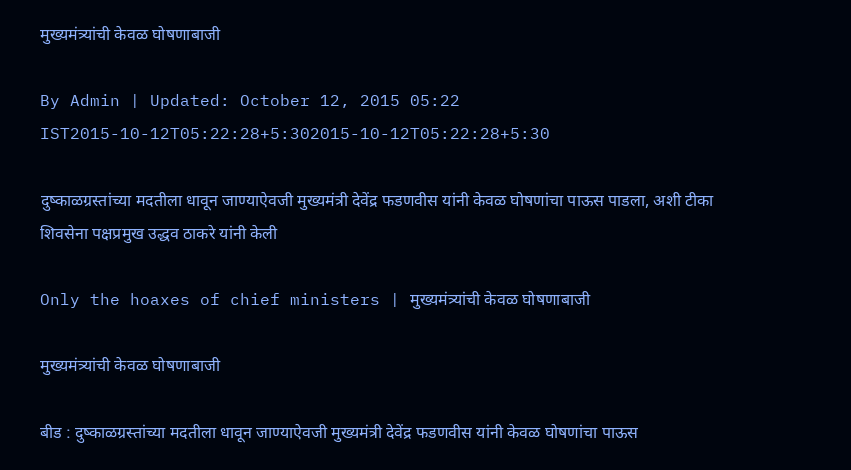मुख्यमंत्र्यांची केवळ घोषणाबाजी

By Admin | Updated: October 12, 2015 05:22 IST2015-10-12T05:22:28+5:302015-10-12T05:22:28+5:30

दुष्काळग्रस्तांच्या मदतीला धावून जाण्याऐवजी मुख्यमंत्री देवेंद्र फडणवीस यांनी केवळ घोषणांचा पाऊस पाडला, अशी टीका शिवसेना पक्षप्रमुख उद्धव ठाकरे यांनी केली

Only the hoaxes of chief ministers | मुख्यमंत्र्यांची केवळ घोषणाबाजी

मुख्यमंत्र्यांची केवळ घोषणाबाजी

बीड : दुष्काळग्रस्तांच्या मदतीला धावून जाण्याऐवजी मुख्यमंत्री देवेंद्र फडणवीस यांनी केवळ घोषणांचा पाऊस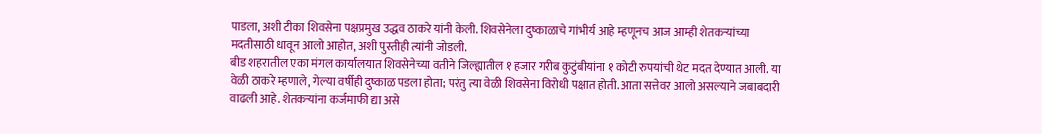पाडला, अशी टीका शिवसेना पक्षप्रमुख उद्धव ठाकरे यांनी केली. शिवसेनेला दुष्काळाचे गांभीर्य आहे म्हणूनच आज आम्ही शेतकऱ्यांच्या मदतीसाठी धावून आलो आहोत, अशी पुस्तीही त्यांनी जोडली.
बीड शहरातील एका मंगल कार्यालयात शिवसेनेच्या वतीने जिल्ह्यातील १ हजार गरीब कुटुंबीयांना १ कोटी रुपयांची थेट मदत देण्यात आली. या वेळी ठाकरे म्हणाले, गेल्या वर्षीही दुष्काळ पडला होता; परंतु त्या वेळी शिवसेना विरोधी पक्षात होती. आता सत्तेवर आलो असल्याने जबाबदारी वाढली आहे. शेतकऱ्यांना कर्जमाफी द्या असे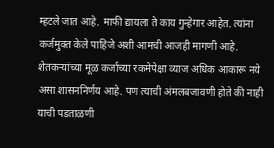म्हटले जात आहे. माफी द्यायला ते काय गुन्हेगार आहेत. त्यांना कर्जमुक्त केले पाहिजे अशी आमची आजही मागणी आहे. शेतकऱ्यांच्या मूळ कर्जाच्या रकमेपेक्षा व्याज अधिक आकारू नये असा शासननिर्णय आहे. पण त्याची अंमलबजावणी होते की नाही याची पडताळणी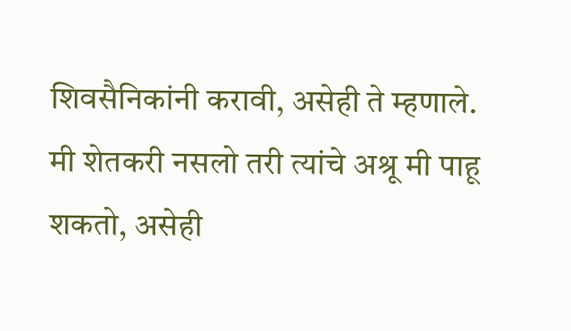शिवसैनिकांनी करावी, असेही ते म्हणाले. मी शेतकरी नसलो तरी त्यांचे अश्रू मी पाहू शकतो, असेही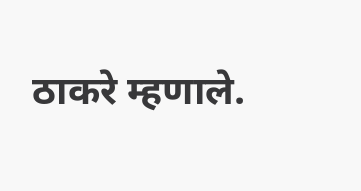ठाकरे म्हणाले.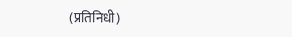(प्रतिनिधी)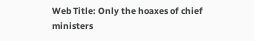Web Title: Only the hoaxes of chief ministers